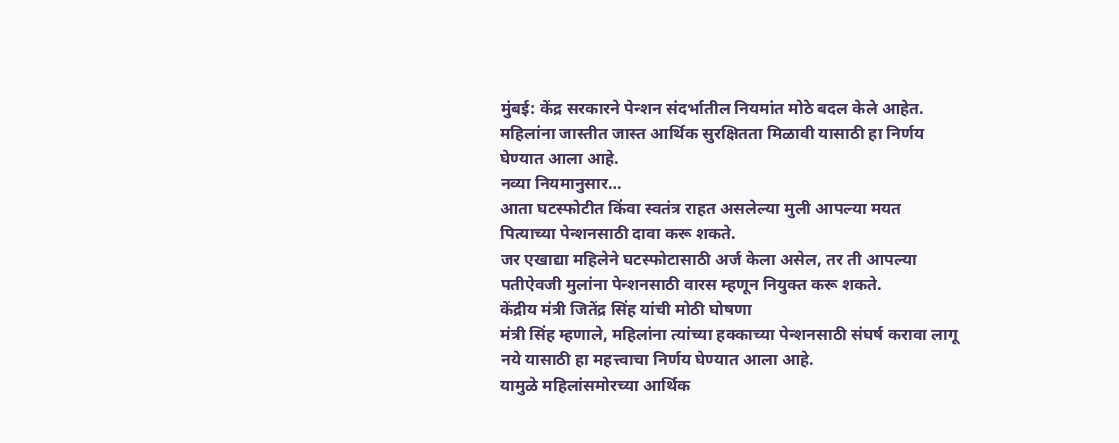मुंबई: केंद्र सरकारने पेन्शन संदर्भातील नियमांत मोठे बदल केले आहेत. महिलांना जास्तीत जास्त आर्थिक सुरक्षितता मिळावी यासाठी हा निर्णय घेण्यात आला आहे.
नव्या नियमानुसार…
आता घटस्फोटीत किंवा स्वतंत्र राहत असलेल्या मुली आपल्या मयत पित्याच्या पेन्शनसाठी दावा करू शकते.
जर एखाद्या महिलेने घटस्फोटासाठी अर्ज केला असेल, तर ती आपल्या पतीऐवजी मुलांना पेन्शनसाठी वारस म्हणून नियुक्त करू शकते.
केंद्रीय मंत्री जितेंद्र सिंह यांची मोठी घोषणा
मंत्री सिंह म्हणाले, महिलांना त्यांच्या हक्काच्या पेन्शनसाठी संघर्ष करावा लागू नये यासाठी हा महत्त्वाचा निर्णय घेण्यात आला आहे.
यामुळे महिलांसमोरच्या आर्थिक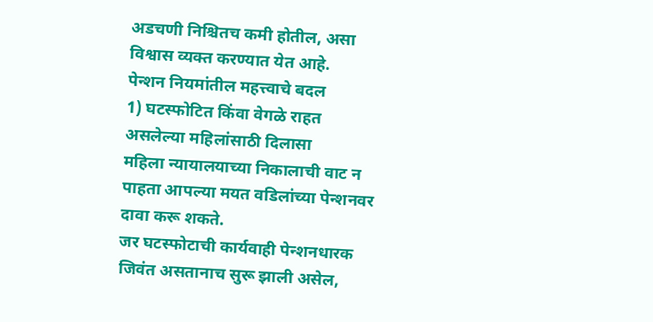अडचणी निश्चितच कमी होतील, असा विश्वास व्यक्त करण्यात येत आहे.
पेन्शन नियमांतील महत्त्वाचे बदल
1) घटस्फोटित किंवा वेगळे राहत असलेल्या महिलांसाठी दिलासा
महिला न्यायालयाच्या निकालाची वाट न पाहता आपल्या मयत वडिलांच्या पेन्शनवर दावा करू शकते.
जर घटस्फोटाची कार्यवाही पेन्शनधारक जिवंत असतानाच सुरू झाली असेल,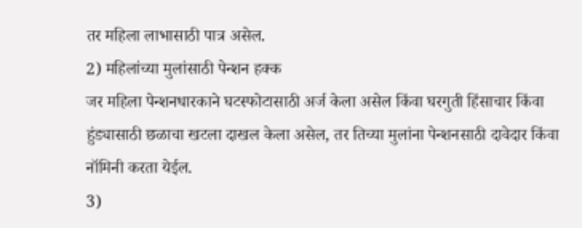तर महिला लाभासाठी पात्र असेल.
2) महिलांच्या मुलांसाठी पेन्शन हक्क
जर महिला पेन्शनधारकाने घटस्फोटासाठी अर्ज केला असेल किंवा घरगुती हिंसाचार किंवा हुंड्यासाठी छळाचा खटला दाखल केला असेल, तर तिच्या मुलांना पेन्शनसाठी दावेदार किंवा नॉमिनी करता येईल.
3)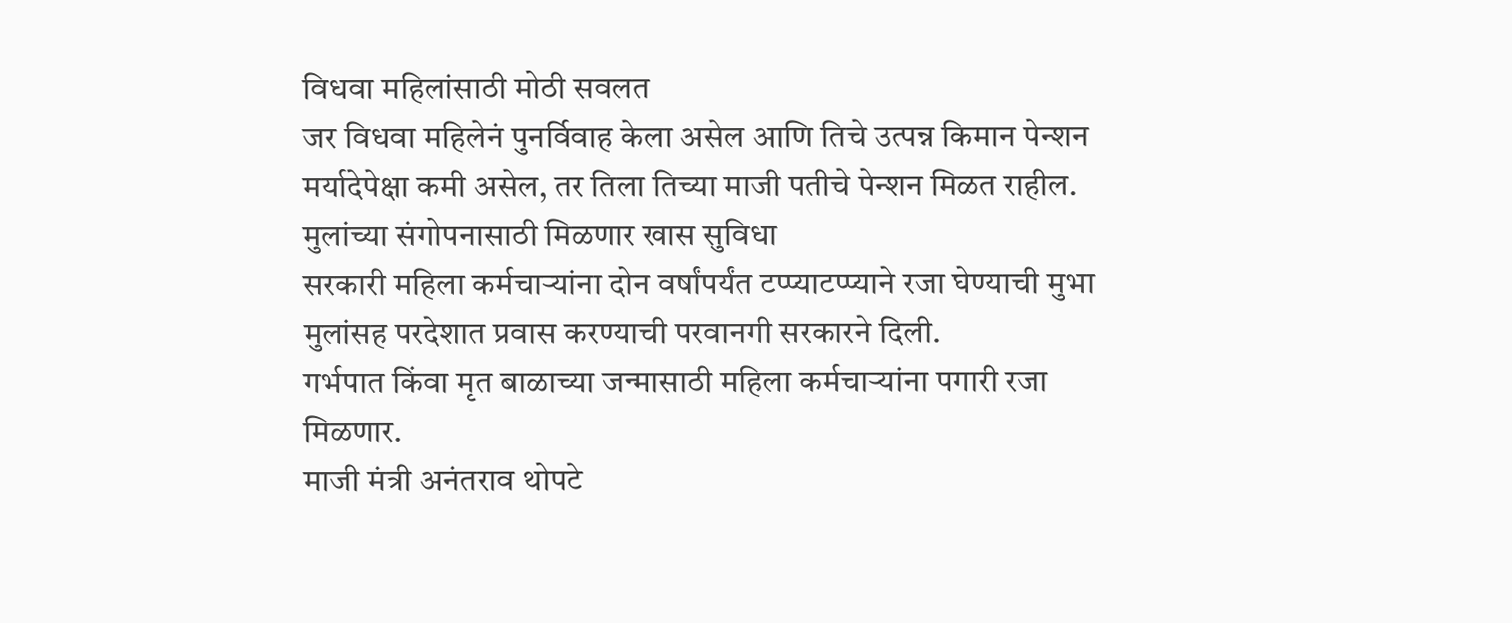विधवा महिलांसाठी मोठी सवलत
जर विधवा महिलेनं पुनर्विवाह केला असेल आणि तिचे उत्पन्न किमान पेन्शन मर्यादेपेक्षा कमी असेल, तर तिला तिच्या माजी पतीचे पेन्शन मिळत राहील.
मुलांच्या संगोपनासाठी मिळणार खास सुविधा
सरकारी महिला कर्मचाऱ्यांना दोन वर्षांपर्यंत टप्प्याटप्प्याने रजा घेण्याची मुभा
मुलांसह परदेशात प्रवास करण्याची परवानगी सरकारने दिली.
गर्भपात किंवा मृत बाळाच्या जन्मासाठी महिला कर्मचाऱ्यांना पगारी रजा मिळणार.
माजी मंत्री अनंतराव थोपटे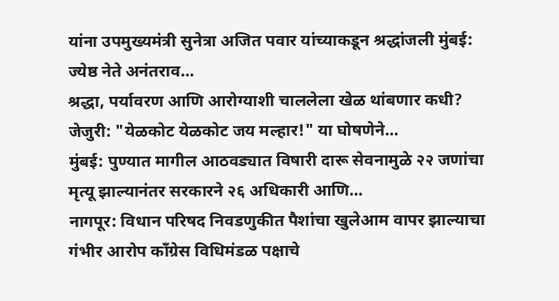यांना उपमुख्यमंत्री सुनेत्रा अजित पवार यांच्याकडून श्रद्धांजली मुंबई: ज्येष्ठ नेते अनंतराव…
श्रद्धा, पर्यावरण आणि आरोग्याशी चाललेला खेळ थांबणार कधी? जेजुरी: "येळकोट येळकोट जय मल्हार!" या घोषणेने…
मुंबई: पुण्यात मागील आठवड्यात विषारी दारू सेवनामुळे २२ जणांचा मृत्यू झाल्यानंतर सरकारने २६ अधिकारी आणि…
नागपूर: विधान परिषद निवडणुकीत पैशांचा खुलेआम वापर झाल्याचा गंभीर आरोप काँग्रेस विधिमंडळ पक्षाचे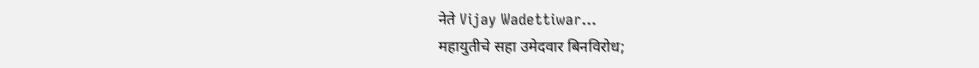नेते Vijay Wadettiwar…
महायुतीचे सहा उमेदवार बिनविरोध;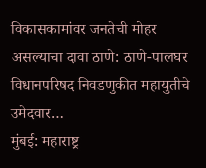विकासकामांवर जनतेची मोहर असल्याचा दावा ठाणे: ठाणे-पालघर विधानपरिषद निवडणुकीत महायुतीचे उमेदवार…
मुंबई: महाराष्ट्र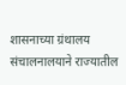शासनाच्या ग्रंथालय संचालनालयाने राज्यातील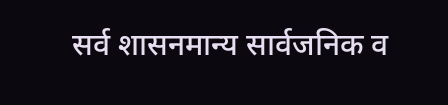सर्व शासनमान्य सार्वजनिक व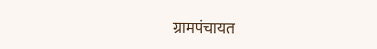ग्रामपंचायत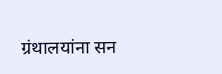ग्रंथालयांना सन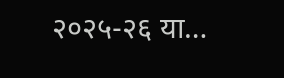२०२५-२६ या…